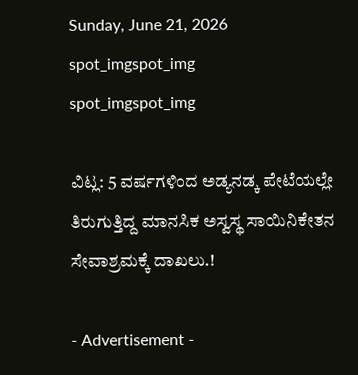Sunday, June 21, 2026
spot_imgspot_img
spot_imgspot_img

ವಿಟ್ಲ: 5 ವರ್ಷಗಳಿಂದ ಅಡ್ಯನಡ್ಕ ಪೇಟೆಯಲ್ಲೇ ತಿರುಗುತ್ತಿದ್ದ ಮಾನಸಿಕ ಅಸ್ವಸ್ಥ ಸಾಯಿನಿಕೇತನ ಸೇವಾಶ್ರಮಕ್ಕೆ ದಾಖಲು.!

- Advertisement -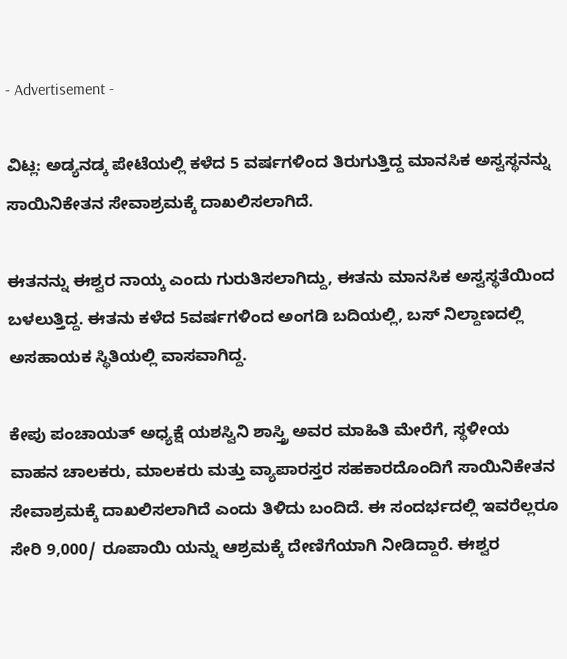- Advertisement -

ವಿಟ್ಲ: ಅಡ್ಯನಡ್ಕ ಪೇಟೆಯಲ್ಲಿ ಕಳೆದ 5 ವರ್ಷಗಳಿಂದ ತಿರುಗುತ್ತಿದ್ದ ಮಾನಸಿಕ ಅಸ್ವಸ್ಥನನ್ನು ಸಾಯಿನಿಕೇತನ ಸೇವಾಶ್ರಮಕ್ಕೆ ದಾಖಲಿಸಲಾಗಿದೆ.

ಈತನನ್ನು ಈಶ್ವರ ನಾಯ್ಕ ಎಂದು ಗುರುತಿಸಲಾಗಿದ್ದು, ಈತನು ಮಾನಸಿಕ ಅಸ್ವಸ್ಥತೆಯಿಂದ ಬಳಲುತ್ತಿದ್ದ. ಈತನು ಕಳೆದ 5ವರ್ಷಗಳಿಂದ ಅಂಗಡಿ ಬದಿಯಲ್ಲಿ, ಬಸ್ ನಿಲ್ದಾಣದಲ್ಲಿ ಅಸಹಾಯಕ ಸ್ಥಿತಿಯಲ್ಲಿ ವಾಸವಾಗಿದ್ದ.

ಕೇಪು ಪಂಚಾಯತ್ ಅಧ್ಯಕ್ಷೆ ಯಶಸ್ವಿನಿ ಶಾಸ್ತ್ರಿ ಅವರ ಮಾಹಿತಿ ಮೇರೆಗೆ, ಸ್ಥಳೀಯ ವಾಹನ ಚಾಲಕರು, ಮಾಲಕರು ಮತ್ತು ವ್ಯಾಪಾರಸ್ತರ ಸಹಕಾರದೊಂದಿಗೆ ಸಾಯಿನಿಕೇತನ ಸೇವಾಶ್ರಮಕ್ಕೆ ದಾಖಲಿಸಲಾಗಿದೆ ಎಂದು ತಿಳಿದು ಬಂದಿದೆ. ಈ ಸಂದರ್ಭದಲ್ಲಿ ಇವರೆಲ್ಲರೂ ಸೇರಿ 9,000/ ರೂಪಾಯಿ ಯನ್ನು ಆಶ್ರಮಕ್ಕೆ ದೇಣಿಗೆಯಾಗಿ ನೀಡಿದ್ದಾರೆ. ಈಶ್ವರ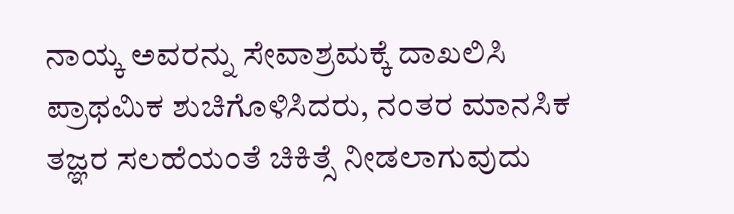ನಾಯ್ಕ ಅವರನ್ನು ಸೇವಾಶ್ರಮಕ್ಕೆ ದಾಖಲಿಸಿ ಪ್ರಾಥಮಿಕ ಶುಚಿಗೊಳಿಸಿದರು, ನಂತರ ಮಾನಸಿಕ ತಜ್ಞರ ಸಲಹೆಯಂತೆ ಚಿಕಿತ್ಸೆ ನೀಡಲಾಗುವುದು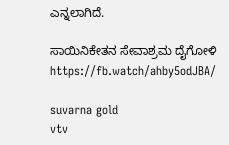ಎನ್ನಲಾಗಿದೆ.

ಸಾಯಿನಿಕೇತನ ಸೇವಾಶ್ರಮ ದೈಗೋಳಿ https://fb.watch/ahby5odJBA/

suvarna gold
vtv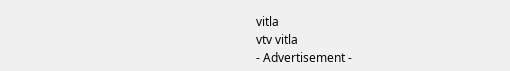vitla
vtv vitla
- Advertisement -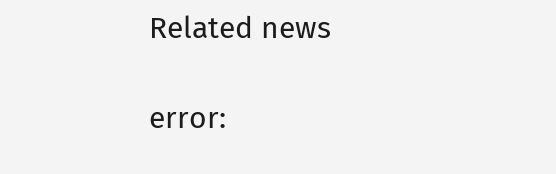Related news

error: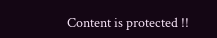Content is protected !!